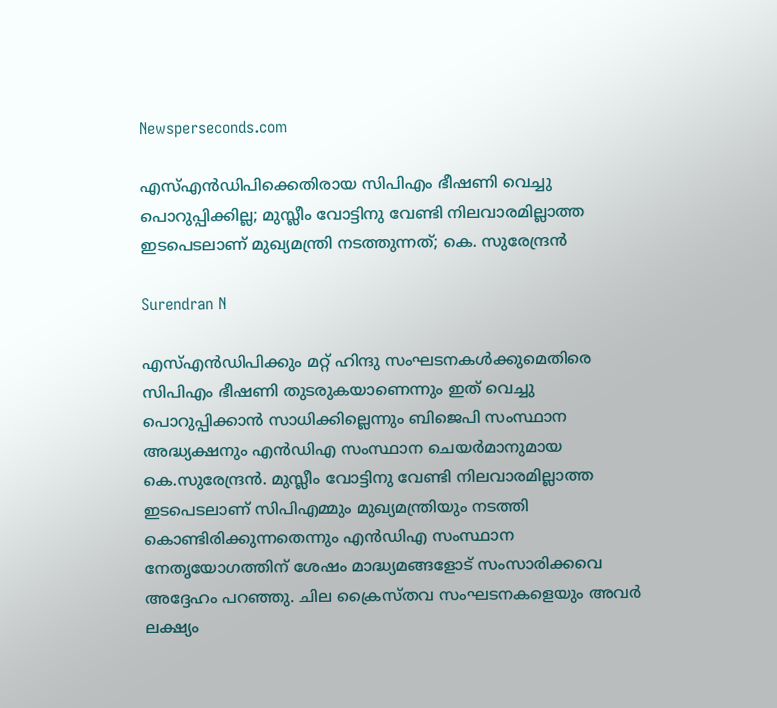Newsperseconds.com

എസ്എന്‍ഡിപിക്കെതിരായ സിപിഎം ഭീഷണി വെച്ചു പൊറുപ്പിക്കില്ല; മുസ്ലീം വോട്ടിനു വേണ്ടി നിലവാരമില്ലാത്ത ഇടപെടലാണ് മുഖ്യമന്ത്രി നടത്തുന്നത്; കെ. സുരേന്ദ്രന്‍

Surendran N

എസ്എന്‍ഡിപിക്കും മറ്റ് ഹിന്ദു സംഘടനകള്‍ക്കുമെതിരെ സിപിഎം ഭീഷണി തുടരുകയാണെന്നും ഇത് വെച്ചു പൊറുപ്പിക്കാന്‍ സാധിക്കില്ലെന്നും ബിജെപി സംസ്ഥാന അദ്ധ്യക്ഷനും എന്‍ഡിഎ സംസ്ഥാന ചെയര്‍മാനുമായ കെ.സുരേന്ദ്രന്‍. മുസ്ലീം വോട്ടിനു വേണ്ടി നിലവാരമില്ലാത്ത ഇടപെടലാണ് സിപിഎമ്മും മുഖ്യമന്ത്രിയും നടത്തി കൊണ്ടിരിക്കുന്നതെന്നും എന്‍ഡിഎ സംസ്ഥാന നേതൃയോഗത്തിന് ശേഷം മാദ്ധ്യമങ്ങളോട് സംസാരിക്കവെ അദ്ദേഹം പറഞ്ഞു. ചില ക്രൈസ്തവ സംഘടനകളെയും അവര്‍ ലക്ഷ്യം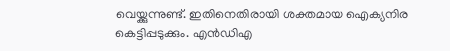വെയ്ക്കുന്നുണ്ട്. ഇതിനെതിരായി ശക്തമായ ഐക്യനിര കെട്ടിപ്പടുക്കും. എന്‍ഡിഎ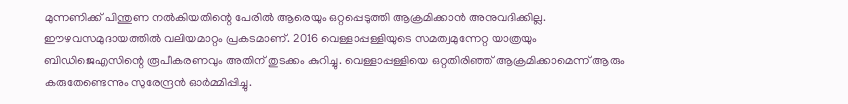മുന്നണിക്ക് പിന്തുണ നല്‍കിയതിന്റെ പേരില്‍ ആരെയും ഒറ്റപ്പെടുത്തി ആക്രമിക്കാന്‍ അനുവദിക്കില്ല. ഈഴവസമുദായത്തില്‍ വലിയമാറ്റം പ്രകടമാണ്. 2016 വെള്ളാപ്പള്ളിയുടെ സമത്വമുന്നേറ്റ യാത്രയും ബിഡിജെഎസിന്റെ രൂപീകരണവും അതിന് തുടക്കം കുറിച്ചു. വെള്ളാപ്പള്ളിയെ ഒറ്റതിരിഞ്ഞ് ആക്രമിക്കാമെന്ന് ആരും കരുതേണ്ടെന്നും സുരേന്ദ്രന്‍ ഓര്‍മ്മിപ്പിച്ചു.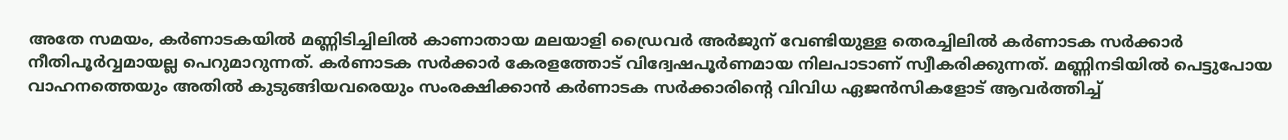അതേ സമയം, കര്‍ണാടകയില്‍ മണ്ണിടിച്ചിലില്‍ കാണാതായ മലയാളി ഡ്രൈവര്‍ അര്‍ജുന് വേണ്ടിയുള്ള തെരച്ചിലില്‍ കര്‍ണാടക സര്‍ക്കാര്‍ നീതിപൂര്‍വ്വമായല്ല പെറുമാറുന്നത്. കര്‍ണാടക സര്‍ക്കാര്‍ കേരളത്തോട് വിദ്വേഷപൂര്‍ണമായ നിലപാടാണ് സ്വീകരിക്കുന്നത്. മണ്ണിനടിയില്‍ പെട്ടുപോയ വാഹനത്തെയും അതില്‍ കുടുങ്ങിയവരെയും സംരക്ഷിക്കാന്‍ കര്‍ണാടക സര്‍ക്കാരിന്റെ വിവിധ ഏജന്‍സികളോട് ആവര്‍ത്തിച്ച്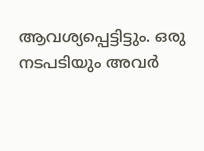ആവശ്യപ്പെട്ടിട്ടും. ഒരു നടപടിയും അവര്‍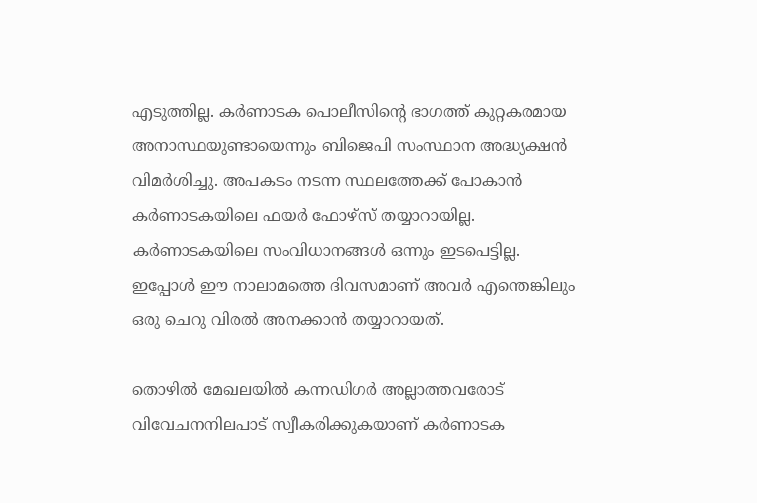എടുത്തില്ല. കര്‍ണാടക പൊലീസിന്റെ ഭാഗത്ത് കുറ്റകരമായ അനാസ്ഥയുണ്ടായെന്നും ബിജെപി സംസ്ഥാന അദ്ധ്യക്ഷന്‍ വിമര്‍ശിച്ചു. അപകടം നടന്ന സ്ഥലത്തേക്ക് പോകാന്‍ കര്‍ണാടകയിലെ ഫയര്‍ ഫോഴ്‌സ് തയ്യാറായില്ല. കര്‍ണാടകയിലെ സംവിധാനങ്ങള്‍ ഒന്നും ഇടപെട്ടില്ല. ഇപ്പോള്‍ ഈ നാലാമത്തെ ദിവസമാണ് അവര്‍ എന്തെങ്കിലും ഒരു ചെറു വിരല്‍ അനക്കാന്‍ തയ്യാറായത്.

തൊഴില്‍ മേഖലയില്‍ കന്നഡിഗര്‍ അല്ലാത്തവരോട് വിവേചനനിലപാട് സ്വീകരിക്കുകയാണ് കര്‍ണാടക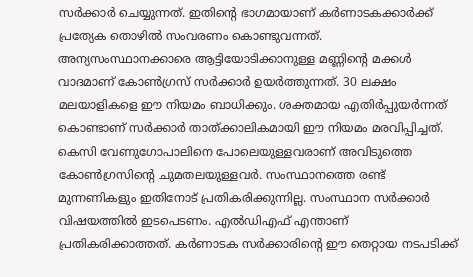സര്‍ക്കാര്‍ ചെയ്യുന്നത്. ഇതിന്റെ ഭാഗമായാണ് കര്‍ണാടകക്കാര്‍ക്ക് പ്രത്യേക തൊഴില്‍ സംവരണം കൊണ്ടുവന്നത്. അന്യസംസ്ഥാനക്കാരെ ആട്ടിയോടിക്കാനുള്ള മണ്ണിന്റെ മക്കള്‍ വാദമാണ് കോണ്‍ഗ്രസ് സര്‍ക്കാര്‍ ഉയര്‍ത്തുന്നത്. 30 ലക്ഷം മലയാളികളെ ഈ നിയമം ബാധിക്കും. ശക്തമായ എതിര്‍പ്പുയര്‍ന്നത് കൊണ്ടാണ് സര്‍ക്കാര്‍ താത്ക്കാലികമായി ഈ നിയമം മരവിപ്പിച്ചത്. കെസി വേണുഗോപാലിനെ പോലെയുള്ളവരാണ് അവിടുത്തെ കോണ്‍ഗ്രസിന്റെ ചുമതലയുള്ളവര്‍. സംസ്ഥാനത്തെ രണ്ട് മുന്നണികളും ഇതിനോട് പ്രതികരിക്കുന്നില്ല. സംസ്ഥാന സര്‍ക്കാര്‍ വിഷയത്തില്‍ ഇടപെടണം. എല്‍ഡിഎഫ് എന്താണ് പ്രതികരിക്കാത്തത്. കര്‍ണാടക സര്‍ക്കാരിന്റെ ഈ തെറ്റായ നടപടിക്ക്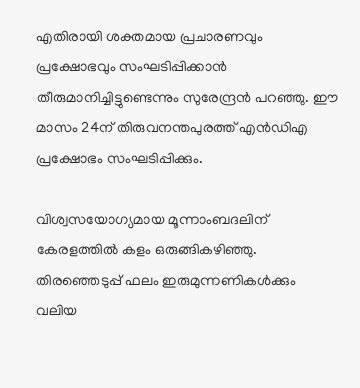എതിരായി ശക്തമായ പ്രചാരണവും പ്രക്ഷോഭവും സംഘടിപ്പിക്കാന്‍ തീരുമാനിച്ചിട്ടുണ്ടെന്നും സുരേന്ദ്രന്‍ പറഞ്ഞു. ഈ മാസം 24ന് തിരുവനന്തപുരത്ത് എന്‍ഡിഎ പ്രക്ഷോഭം സംഘടിപ്പിക്കും.

വിശ്വസയോഗ്യമായ മൂന്നാംബദലിന് കേരളത്തില്‍ കളം ഒരുങ്ങികഴിഞ്ഞു. തിരഞ്ഞെടുപ്പ് ഫലം ഇരുമുന്നണികള്‍ക്കും വലിയ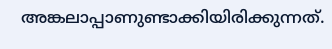അങ്കലാപ്പാണുണ്ടാക്കിയിരിക്കുന്നത്.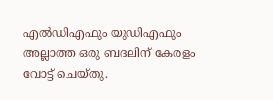എല്‍ഡിഎഫും യുഡിഎഫും അല്ലാത്ത ഒരു ബദലിന് കേരളം വോട്ട് ചെയ്തു.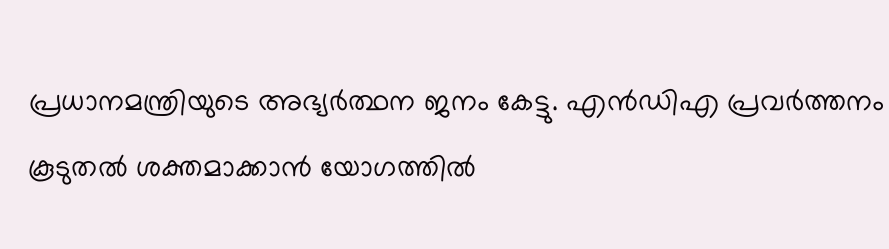പ്രധാനമന്ത്രിയുടെ അഭ്യര്‍ത്ഥന ജനം കേട്ടു. എന്‍ഡിഎ പ്രവര്‍ത്തനം കൂടുതല്‍ ശക്തമാക്കാന്‍ യോഗത്തില്‍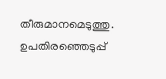തീരുമാനമെടുത്തു. ഉപതിരഞ്ഞെടുപ്പ്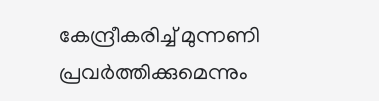കേന്ദ്രീകരിച്ച് മുന്നണി പ്രവര്‍ത്തിക്കുമെന്നും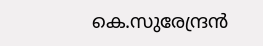കെ.സുരേന്ദ്രന്‍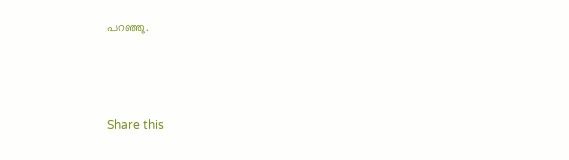പറഞ്ഞു.



Share this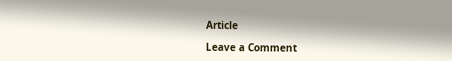Article

Leave a Comment